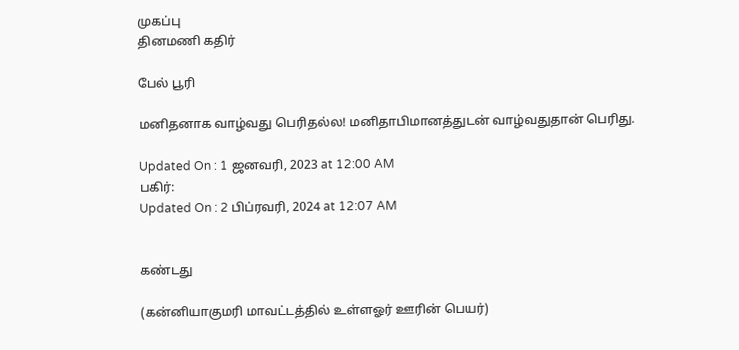முகப்பு
தினமணி கதிர்

பேல் பூரி

மனிதனாக வாழ்வது பெரிதல்ல! மனிதாபிமானத்துடன் வாழ்வதுதான் பெரிது.

Updated On : 1 ஜனவரி, 2023 at 12:00 AM
பகிர்:
Updated On : 2 பிப்ரவரி, 2024 at 12:07 AM


கண்டது

(கன்னியாகுமரி மாவட்டத்தில் உள்ளஓர் ஊரின் பெயர்)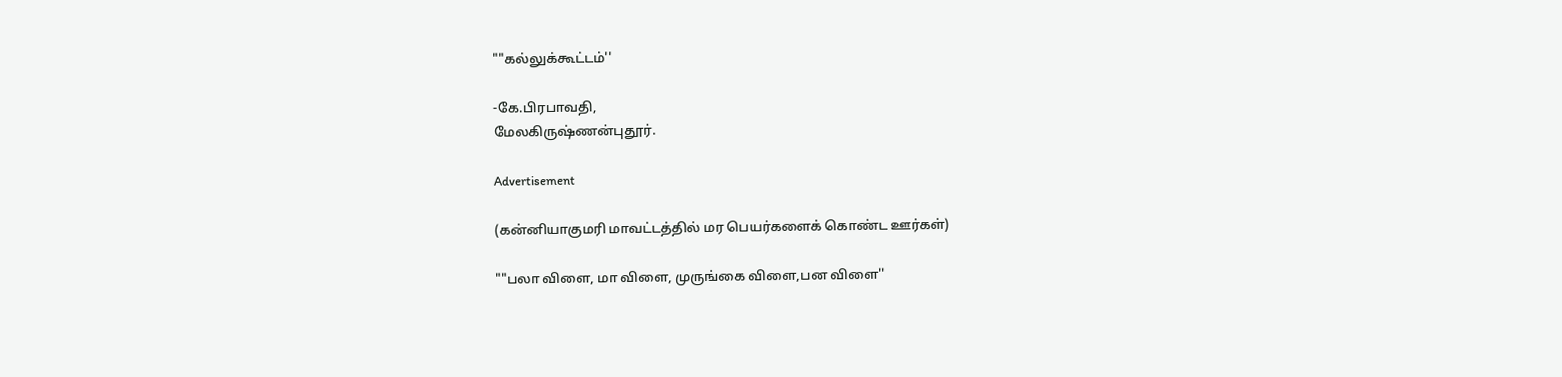""கல்லுக்கூட்டம்''

-கே.பிரபாவதி,
மேலகிருஷ்ணன்புதூர்.

Advertisement

(கன்னியாகுமரி மாவட்டத்தில் மர பெயர்களைக் கொண்ட ஊர்கள்)

""பலா விளை, மா விளை, முருங்கை விளை,பன விளை''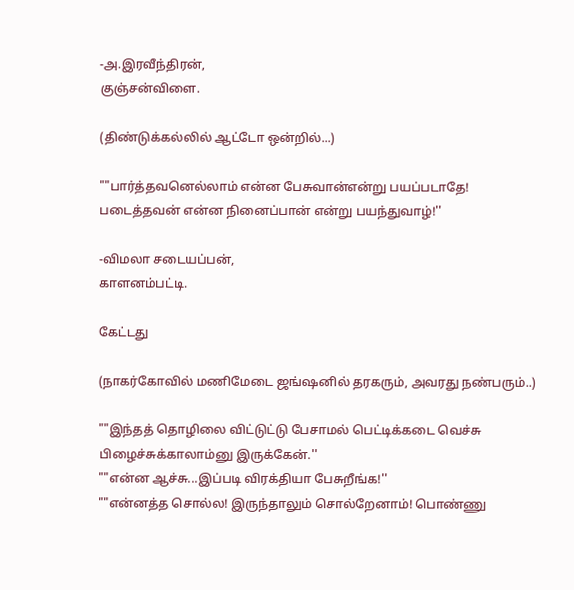-அ.இரவீந்திரன்,
குஞ்சன்விளை.

(திண்டுக்கல்லில் ஆட்டோ ஒன்றில்...)

""பார்த்தவனெல்லாம் என்ன பேசுவான்என்று பயப்படாதே!
படைத்தவன் என்ன நினைப்பான் என்று பயந்துவாழ்!''

-விமலா சடையப்பன்,
காளனம்பட்டி.

கேட்டது

(நாகர்கோவில் மணிமேடை ஜங்ஷனில் தரகரும், அவரது நண்பரும்..)

""இந்தத் தொழிலை விட்டுட்டு பேசாமல் பெட்டிக்கடை வெச்சு பிழைச்சுக்காலாம்னு இருக்கேன்.''
""என்ன ஆச்சு...இப்படி விரக்தியா பேசுறீங்க!''
""என்னத்த சொல்ல! இருந்தாலும் சொல்றேனாம்! பொண்ணு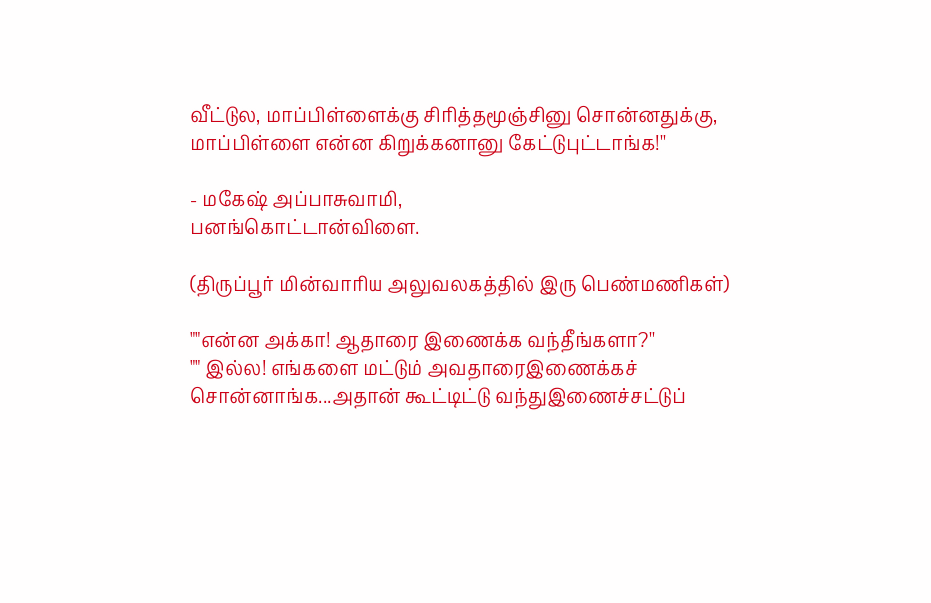வீட்டுல, மாப்பிள்ளைக்கு சிரித்தமூஞ்சினு சொன்னதுக்கு, மாப்பிள்ளை என்ன கிறுக்கனானு கேட்டுபுட்டாங்க!''

- மகேஷ் அப்பாசுவாமி,
பனங்கொட்டான்விளை.

(திருப்பூர் மின்வாரிய அலுவலகத்தில் இரு பெண்மணிகள்)

""என்ன அக்கா! ஆதாரை இணைக்க வந்தீங்களா?''
"" இல்ல! எங்களை மட்டும் அவதாரைஇணைக்கச் சொன்னாங்க...அதான் கூட்டிட்டு வந்துஇணைச்சட்டுப்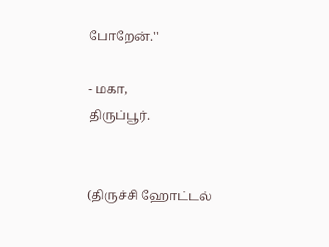போறேன்.''

- மகா,
திருப்பூர்.


(திருச்சி ஹோட்டல்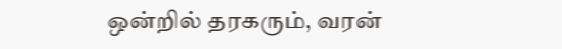ஒன்றில் தரகரும், வரன்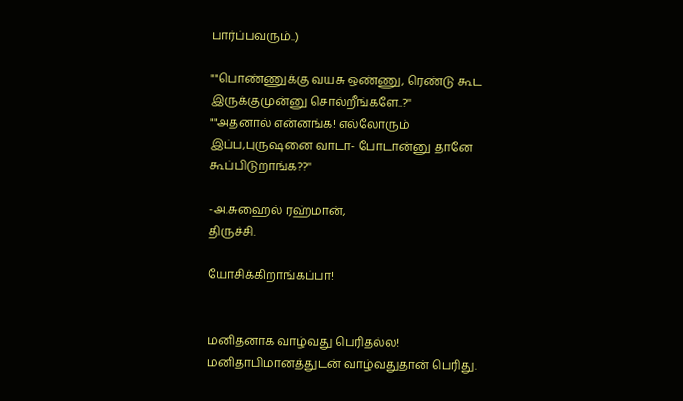பார்ப்பவரும்..)

""பொண்ணுக்கு வயசு ஒண்ணு, ரெண்டு கூட இருக்குமுன்னு சொல்றீங்களே..?''
""அதனால் என்னங்க! எல்லோரும் இப்ப,புருஷனை வாடா- போடான்னு தானே
கூப்பிடுறாங்க??''

-அ.சுஹைல் ரஹ்மான்,
திருச்சி.

யோசிக்கிறாங்கப்பா!


மனிதனாக வாழ்வது பெரிதல்ல!
மனிதாபிமானத்துடன் வாழ்வதுதான் பெரிது.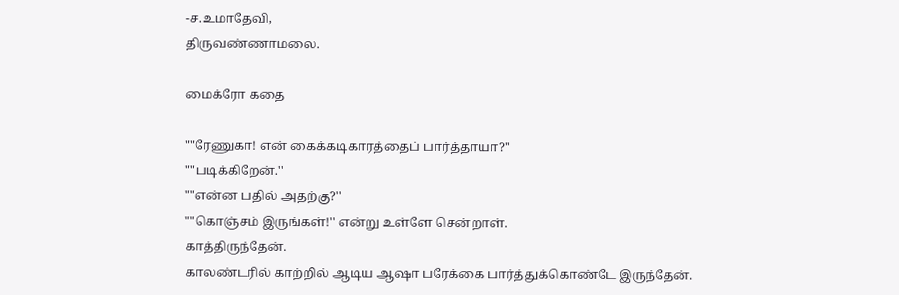-ச.உமாதேவி,
திருவண்ணாமலை.

மைக்ரோ கதை

""ரேணுகா! என் கைக்கடிகாரத்தைப் பார்த்தாயா?''
""படிக்கிறேன்.''
""என்ன பதில் அதற்கு?''
""கொஞ்சம் இருங்கள்!'' என்று உள்ளே சென்றாள்.
காத்திருந்தேன்.
காலண்டரில் காற்றில் ஆடிய ஆஷா பரேக்கை பார்த்துக்கொண்டே இருந்தேன்.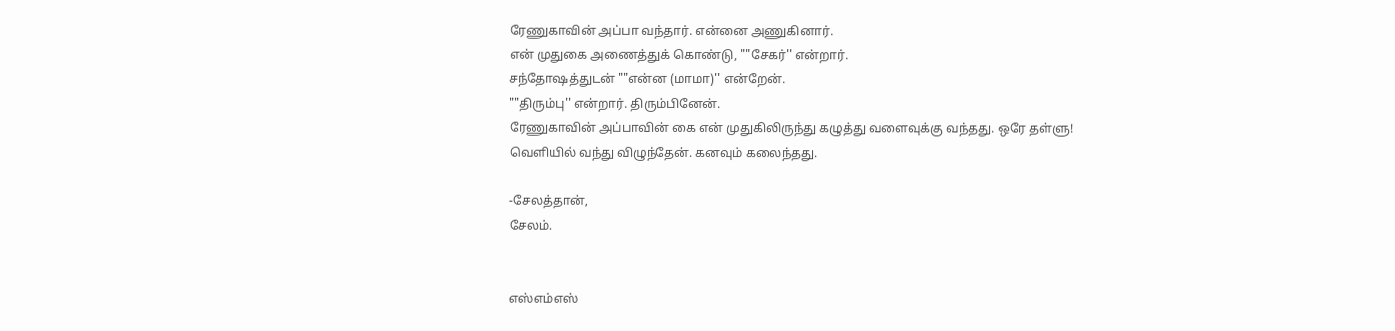ரேணுகாவின் அப்பா வந்தார். என்னை அணுகினார்.
என் முதுகை அணைத்துக் கொண்டு, ""சேகர்'' என்றார்.
சந்தோஷத்துடன் ""என்ன (மாமா)'' என்றேன்.
""திரும்பு'' என்றார். திரும்பினேன்.
ரேணுகாவின் அப்பாவின் கை என் முதுகிலிருந்து கழுத்து வளைவுக்கு வந்தது. ஒரே தள்ளு!
வெளியில் வந்து விழுந்தேன். கனவும் கலைந்தது.

-சேலத்தான்,
சேலம்.


எஸ்எம்எஸ்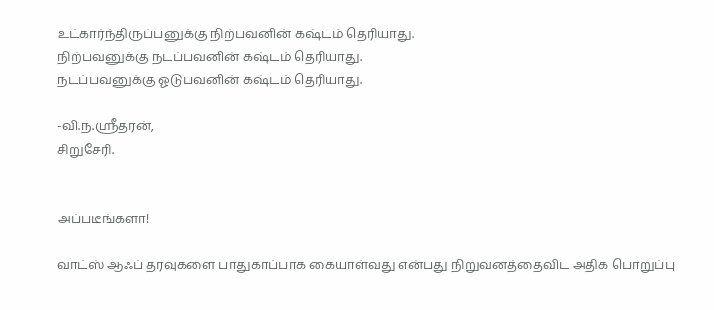உட்கார்ந்திருப்பனுக்கு நிற்பவனின் கஷ்டம் தெரியாது.
நிற்பவனுக்கு நடப்பவனின் கஷ்டம் தெரியாது.
நடப்பவனுக்கு ஓடுபவனின் கஷ்டம் தெரியாது.

-வி.ந.ஸ்ரீதரன்,
சிறுசேரி.


அப்படீங்களா!

வாட்ஸ் ஆஃப் தரவுகளை பாதுகாப்பாக கையாள்வது என்பது நிறுவனத்தைவிட அதிக பொறுப்பு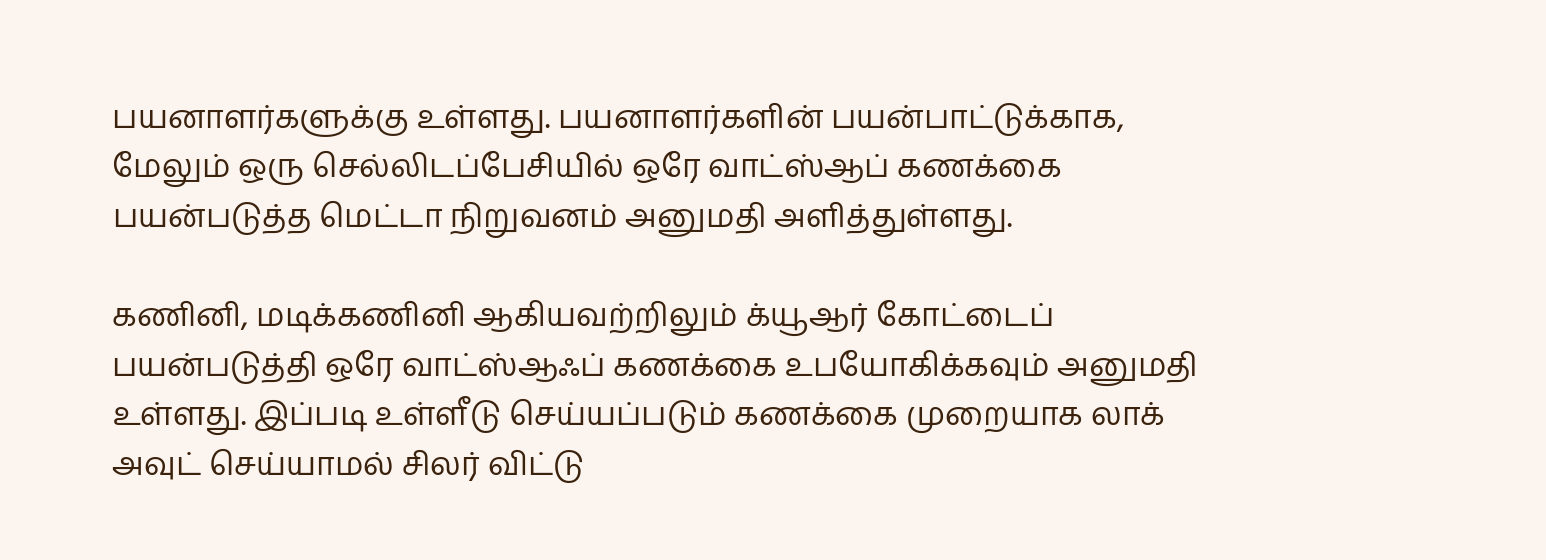பயனாளர்களுக்கு உள்ளது. பயனாளர்களின் பயன்பாட்டுக்காக, மேலும் ஒரு செல்லிடப்பேசியில் ஒரே வாட்ஸ்ஆப் கணக்கை பயன்படுத்த மெட்டா நிறுவனம் அனுமதி அளித்துள்ளது.

கணினி, மடிக்கணினி ஆகியவற்றிலும் க்யூஆர் கோட்டைப் பயன்படுத்தி ஒரே வாட்ஸ்ஆஃப் கணக்கை உபயோகிக்கவும் அனுமதி உள்ளது. இப்படி உள்ளீடு செய்யப்படும் கணக்கை முறையாக லாக் அவுட் செய்யாமல் சிலர் விட்டு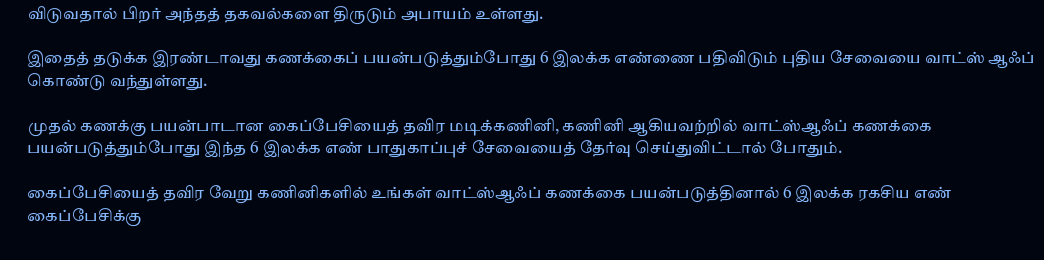விடுவதால் பிறர் அந்தத் தகவல்களை திருடும் அபாயம் உள்ளது.

இதைத் தடுக்க இரண்டாவது கணக்கைப் பயன்படுத்தும்போது 6 இலக்க எண்ணை பதிவிடும் புதிய சேவையை வாட்ஸ் ஆஃப் கொண்டு வந்துள்ளது.

முதல் கணக்கு பயன்பாடான கைப்பேசியைத் தவிர மடிக்கணினி, கணினி ஆகியவற்றில் வாட்ஸ்ஆஃப் கணக்கை பயன்படுத்தும்போது இந்த 6 இலக்க எண் பாதுகாப்புச் சேவையைத் தேர்வு செய்துவிட்டால் போதும்.

கைப்பேசியைத் தவிர வேறு கணினிகளில் உங்கள் வாட்ஸ்ஆஃப் கணக்கை பயன்படுத்தினால் 6 இலக்க ரகசிய எண் கைப்பேசிக்கு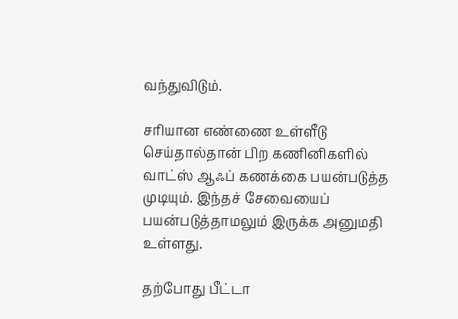வந்துவிடும்.

சரியான எண்ணை உள்ளீடு செய்தால்தான் பிற கணினிகளில் வாட்ஸ் ஆஃப் கணக்கை பயன்படுத்த முடியும். இந்தச் சேவையைப் பயன்படுத்தாமலும் இருக்க அனுமதி உள்ளது.

தற்போது பீட்டா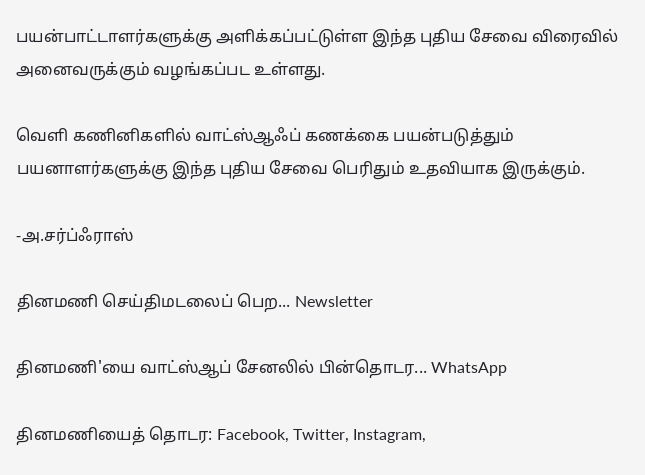பயன்பாட்டாளர்களுக்கு அளிக்கப்பட்டுள்ள இந்த புதிய சேவை விரைவில் அனைவருக்கும் வழங்கப்பட உள்ளது.

வெளி கணினிகளில் வாட்ஸ்ஆஃப் கணக்கை பயன்படுத்தும் பயனாளர்களுக்கு இந்த புதிய சேவை பெரிதும் உதவியாக இருக்கும்.

-அ.சர்ப்ஃராஸ்

தினமணி செய்திமடலைப் பெற... Newsletter

தினமணி'யை வாட்ஸ்ஆப் சேனலில் பின்தொடர... WhatsApp

தினமணியைத் தொடர: Facebook, Twitter, Instagram,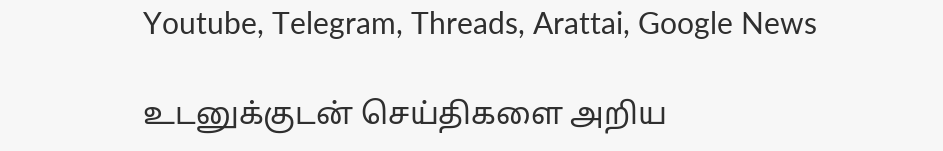Youtube, Telegram, Threads, Arattai, Google News

உடனுக்குடன் செய்திகளை அறிய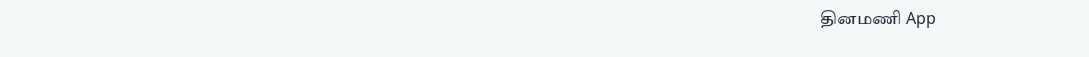தினமணி App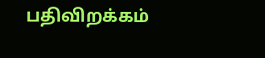பதிவிறக்கம்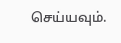செய்யவும்.